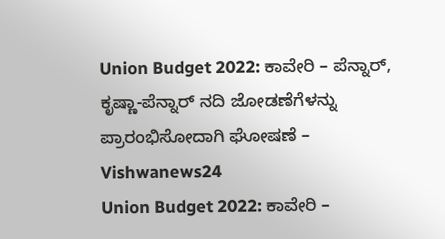Union Budget 2022: ಕಾವೇರಿ – ಪೆನ್ನಾರ್, ಕೃಷ್ಣಾ-ಪೆನ್ನಾರ್ ನದಿ ಜೋಡಣೆಗೆಳನ್ನು ಪ್ರಾರಂಭಿಸೋದಾಗಿ ಘೋಷಣೆ – Vishwanews24
Union Budget 2022: ಕಾವೇರಿ –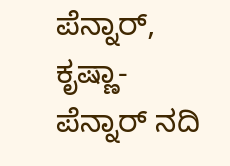ಪೆನ್ನಾರ್, ಕೃಷ್ಣಾ-ಪೆನ್ನಾರ್ ನದಿ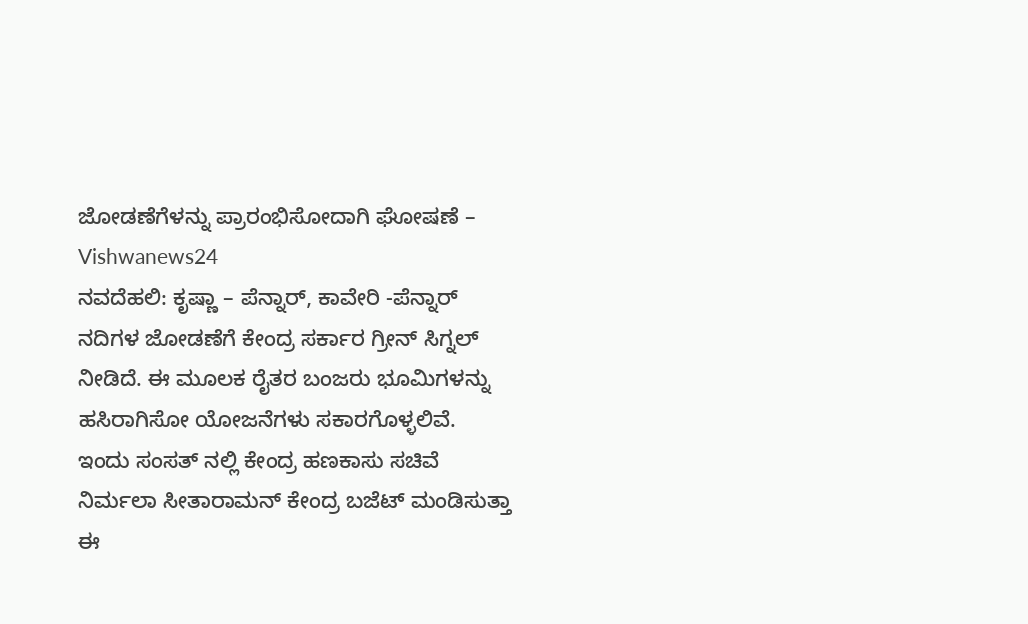ಜೋಡಣೆಗೆಳನ್ನು ಪ್ರಾರಂಭಿಸೋದಾಗಿ ಘೋಷಣೆ – Vishwanews24
ನವದೆಹಲಿ: ಕೃಷ್ಣಾ – ಪೆನ್ನಾರ್, ಕಾವೇರಿ -ಪೆನ್ನಾರ್ ನದಿಗಳ ಜೋಡಣೆಗೆ ಕೇಂದ್ರ ಸರ್ಕಾರ ಗ್ರೀನ್ ಸಿಗ್ನಲ್ ನೀಡಿದೆ. ಈ ಮೂಲಕ ರೈತರ ಬಂಜರು ಭೂಮಿಗಳನ್ನು ಹಸಿರಾಗಿಸೋ ಯೋಜನೆಗಳು ಸಕಾರಗೊಳ್ಳಲಿವೆ.
ಇಂದು ಸಂಸತ್ ನಲ್ಲಿ ಕೇಂದ್ರ ಹಣಕಾಸು ಸಚಿವೆ ನಿರ್ಮಲಾ ಸೀತಾರಾಮನ್ ಕೇಂದ್ರ ಬಜೆಟ್ ಮಂಡಿಸುತ್ತಾ ಈ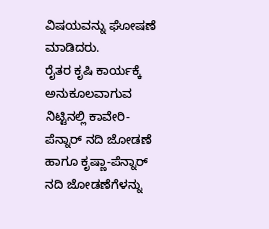ವಿಷಯವನ್ನು ಘೋಷಣೆ ಮಾಡಿದರು.
ರೈತರ ಕೃಷಿ ಕಾರ್ಯಕ್ಕೆ ಅನುಕೂಲವಾಗುವ ನಿಟ್ಟಿನಲ್ಲಿ ಕಾವೇರಿ-ಪೆನ್ನಾರ್ ನದಿ ಜೋಡಣೆ ಹಾಗೂ ಕೃಷ್ಣಾ-ಪೆನ್ನಾರ್ ನದಿ ಜೋಡಣೆಗೆಳನ್ನು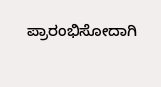ಪ್ರಾರಂಭಿಸೋದಾಗಿ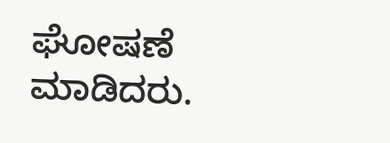ಘೋಷಣೆ ಮಾಡಿದರು.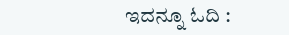ಇದನ್ನೂ ಓದಿ :